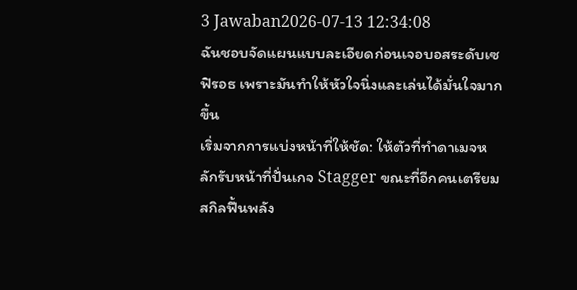3 Jawaban2026-07-13 12:34:08
ฉันชอบจัดแผนแบบละเอียดก่อนเจอบอสระดับเซฟิรอธ เพราะมันทำให้หัวใจนิ่งและเล่นได้มั่นใจมากขึ้น
เริ่มจากการแบ่งหน้าที่ให้ชัด: ให้ตัวที่ทำดาเมจหลักรับหน้าที่ปั่นเกจ Stagger ขณะที่อีกคนเตรียมสกิลฟื้นพลัง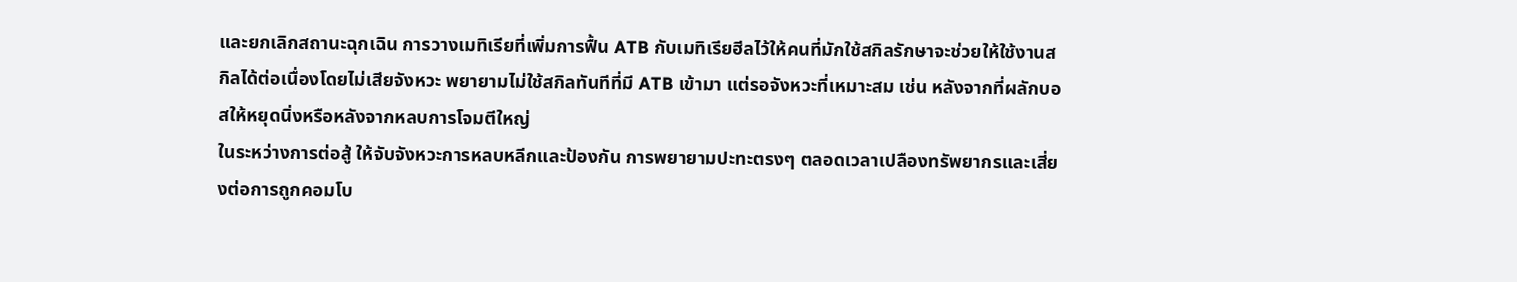และยกเลิกสถานะฉุกเฉิน การวางเมทิเรียที่เพิ่มการฟื้น ATB กับเมทิเรียฮีลไว้ให้คนที่มักใช้สกิลรักษาจะช่วยให้ใช้งานสกิลได้ต่อเนื่องโดยไม่เสียจังหวะ พยายามไม่ใช้สกิลทันทีที่มี ATB เข้ามา แต่รอจังหวะที่เหมาะสม เช่น หลังจากที่ผลักบอสให้หยุดนิ่งหรือหลังจากหลบการโจมตีใหญ่
ในระหว่างการต่อสู้ ให้จับจังหวะการหลบหลีกและป้องกัน การพยายามปะทะตรงๆ ตลอดเวลาเปลืองทรัพยากรและเสี่ยงต่อการถูกคอมโบ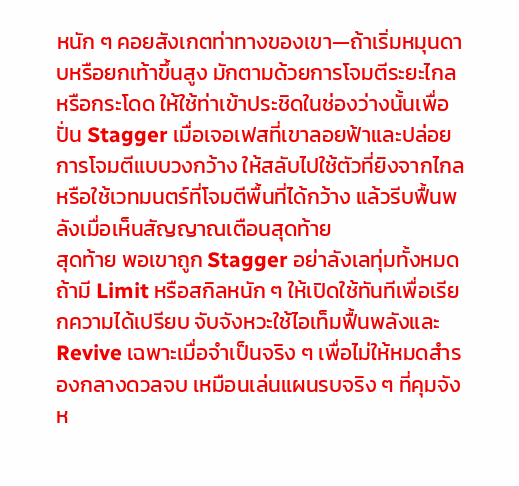หนัก ๆ คอยสังเกตท่าทางของเขา—ถ้าเริ่มหมุนดาบหรือยกเท้าขึ้นสูง มักตามด้วยการโจมตีระยะไกลหรือกระโดด ให้ใช้ท่าเข้าประชิดในช่องว่างนั้นเพื่อปั่น Stagger เมื่อเจอเฟสที่เขาลอยฟ้าและปล่อยการโจมตีแบบวงกว้าง ให้สลับไปใช้ตัวที่ยิงจากไกลหรือใช้เวทมนตร์ที่โจมตีพื้นที่ได้กว้าง แล้วรีบฟื้นพลังเมื่อเห็นสัญญาณเตือนสุดท้าย
สุดท้าย พอเขาถูก Stagger อย่าลังเลทุ่มทั้งหมด ถ้ามี Limit หรือสกิลหนัก ๆ ให้เปิดใช้ทันทีเพื่อเรียกความได้เปรียบ จับจังหวะใช้ไอเท็มฟื้นพลังและ Revive เฉพาะเมื่อจำเป็นจริง ๆ เพื่อไม่ให้หมดสำรองกลางดวลจบ เหมือนเล่นแผนรบจริง ๆ ที่คุมจังห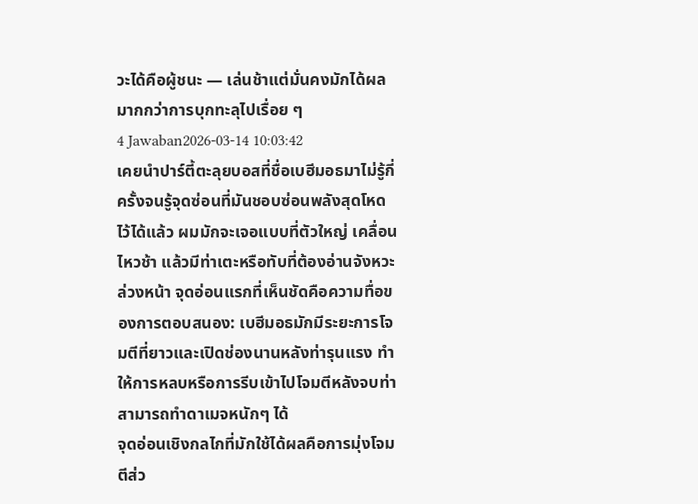วะได้คือผู้ชนะ — เล่นช้าแต่มั่นคงมักได้ผลมากกว่าการบุกทะลุไปเรื่อย ๆ
4 Jawaban2026-03-14 10:03:42
เคยนำปาร์ตี้ตะลุยบอสที่ชื่อเบฮีมอธมาไม่รู้กี่ครั้งจนรู้จุดซ่อนที่มันชอบซ่อนพลังสุดโหดไว้ได้แล้ว ผมมักจะเจอแบบที่ตัวใหญ่ เคลื่อนไหวช้า แล้วมีท่าเตะหรือทับที่ต้องอ่านจังหวะล่วงหน้า จุดอ่อนแรกที่เห็นชัดคือความทื่อของการตอบสนอง: เบฮีมอธมักมีระยะการโจมตีที่ยาวและเปิดช่องนานหลังท่ารุนแรง ทำให้การหลบหรือการรีบเข้าไปโจมตีหลังจบท่าสามารถทำดาเมจหนักๆ ได้
จุดอ่อนเชิงกลไกที่มักใช้ได้ผลคือการมุ่งโจมตีส่ว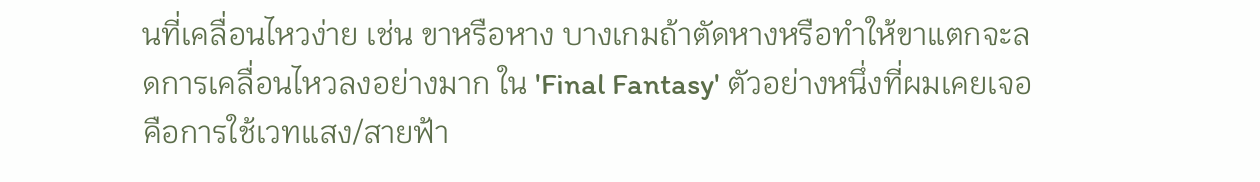นที่เคลื่อนไหวง่าย เช่น ขาหรือหาง บางเกมถ้าตัดหางหรือทำให้ขาแตกจะลดการเคลื่อนไหวลงอย่างมาก ใน 'Final Fantasy' ตัวอย่างหนึ่งที่ผมเคยเจอคือการใช้เวทแสง/สายฟ้า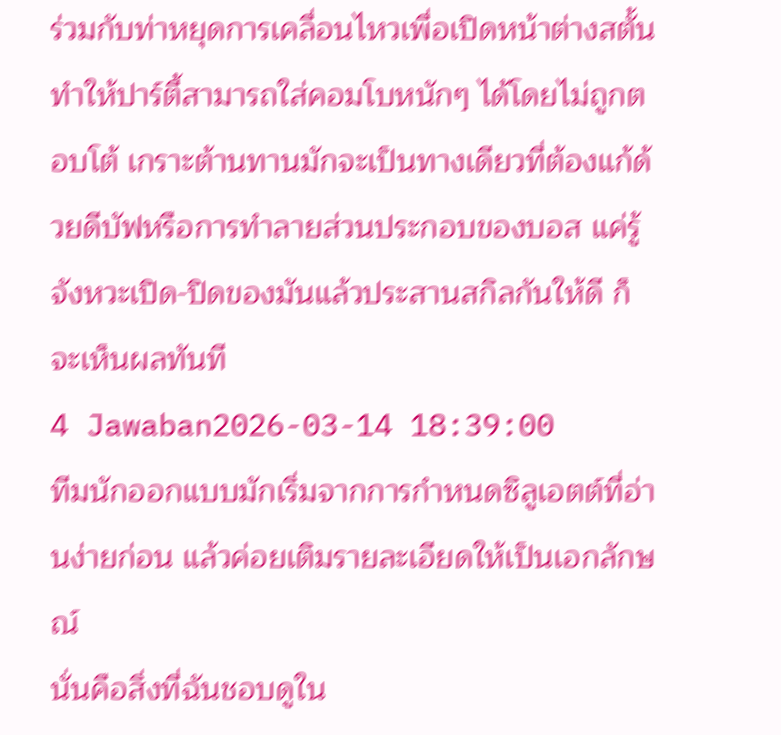ร่วมกับท่าหยุดการเคลื่อนไหวเพื่อเปิดหน้าต่างสตั้น ทำให้ปาร์ตี้สามารถใส่คอมโบหนักๆ ได้โดยไม่ถูกตอบโต้ เกราะต้านทานมักจะเป็นทางเดียวที่ต้องแก้ด้วยดีบัฟหรือการทำลายส่วนประกอบของบอส แค่รู้จังหวะเปิด-ปิดของมันแล้วประสานสกิลกันให้ดี ก็จะเห็นผลทันที
4 Jawaban2026-03-14 18:39:00
ทีมนักออกแบบมักเริ่มจากการกำหนดซิลูเอตต์ที่อ่านง่ายก่อน แล้วค่อยเติมรายละเอียดให้เป็นเอกลักษณ์
นั่นคือสิ่งที่ฉันชอบดูใน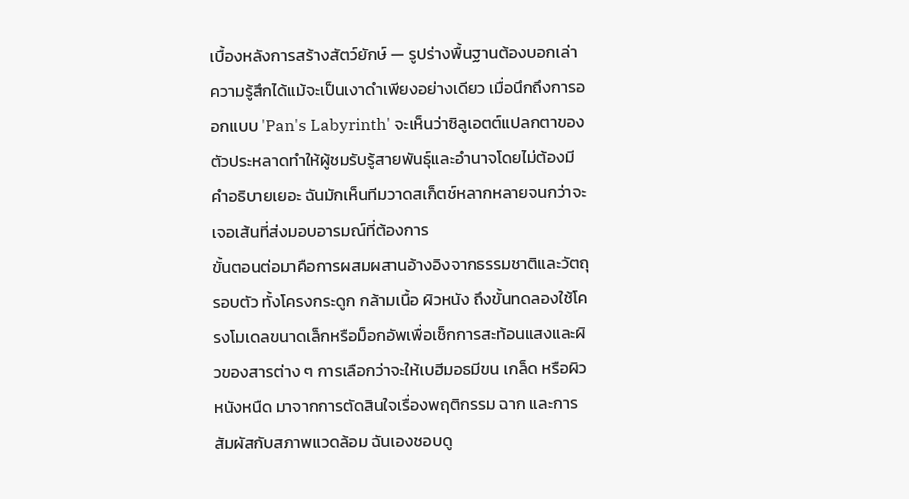เบื้องหลังการสร้างสัตว์ยักษ์ — รูปร่างพื้นฐานต้องบอกเล่าความรู้สึกได้แม้จะเป็นเงาดำเพียงอย่างเดียว เมื่อนึกถึงการออกแบบ 'Pan's Labyrinth' จะเห็นว่าซิลูเอตต์แปลกตาของตัวประหลาดทำให้ผู้ชมรับรู้สายพันธุ์และอำนาจโดยไม่ต้องมีคำอธิบายเยอะ ฉันมักเห็นทีมวาดสเก็ตช์หลากหลายจนกว่าจะเจอเส้นที่ส่งมอบอารมณ์ที่ต้องการ
ขั้นตอนต่อมาคือการผสมผสานอ้างอิงจากธรรมชาติและวัตถุรอบตัว ทั้งโครงกระดูก กล้ามเนื้อ ผิวหนัง ถึงขั้นทดลองใช้โครงโมเดลขนาดเล็กหรือม็อกอัพเพื่อเช็กการสะท้อนแสงและผิวของสารต่าง ๆ การเลือกว่าจะให้เบฮีมอธมีขน เกล็ด หรือผิวหนังหนืด มาจากการตัดสินใจเรื่องพฤติกรรม ฉาก และการสัมผัสกับสภาพแวดล้อม ฉันเองชอบดู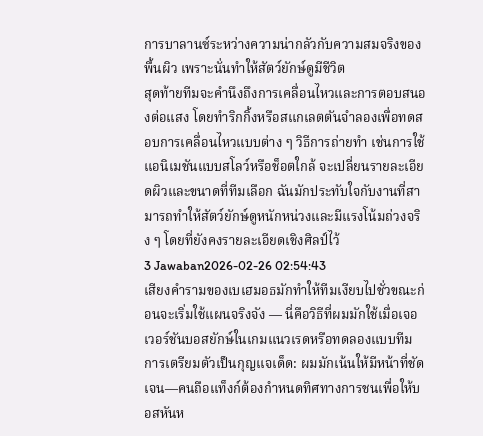การบาลานซ์ระหว่างความน่ากลัวกับความสมจริงของพื้นผิว เพราะนั่นทำให้สัตว์ยักษ์ดูมีชีวิต
สุดท้ายทีมจะคำนึงถึงการเคลื่อนไหวและการตอบสนองต่อแสง โดยทำริกกิ้งหรือสแกเลตตันจำลองเพื่อทดสอบการเคลื่อนไหวแบบต่าง ๆ วิธีการถ่ายทำ เช่นการใช้แอนิเมชันแบบสโลว์หรือช็อตใกล้ จะเปลี่ยนรายละเอียดผิวและขนาดที่ทีมเลือก ฉันมักประทับใจกับงานที่สามารถทำให้สัตว์ยักษ์ดูหนักหน่วงและมีแรงโน้มถ่วงจริง ๆ โดยที่ยังคงรายละเอียดเชิงศิลป์ไว้
3 Jawaban2026-02-26 02:54:43
เสียงคำรามของเบเฮมอธมักทำให้ทีมเงียบไปชั่วขณะก่อนจะเริ่มใช้แผนจริงจัง — นี่คือวิธีที่ผมมักใช้เมื่อเจอเวอร์ชันบอสยักษ์ในเกมแนวเรดหรือทดลองแบบทีม
การเตรียมตัวเป็นกุญแจเด็ด: ผมมักเน้นให้มีหน้าที่ชัดเจน—คนถือแท็งก์ต้องกำหนดทิศทางการชนเพื่อให้บอสหันห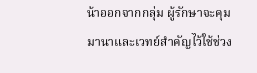น้าออกจากกลุ่ม ผู้รักษาจะคุมมานาและเวทย์สำคัญไว้ใช้ช่วง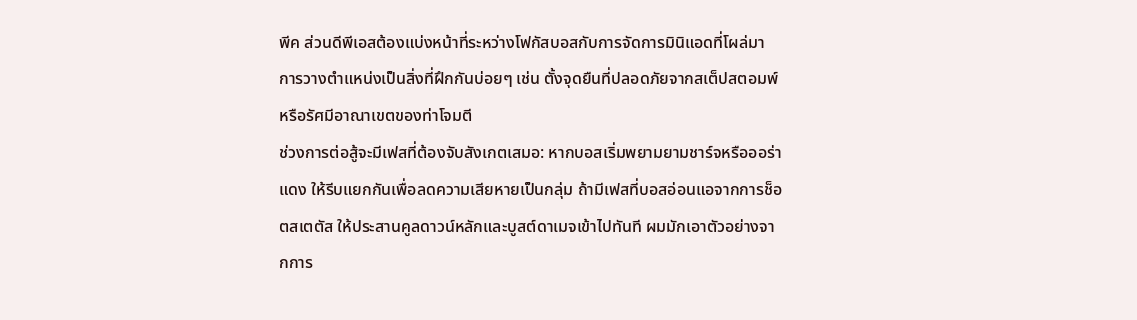พีค ส่วนดีพีเอสต้องแบ่งหน้าที่ระหว่างโฟกัสบอสกับการจัดการมินิแอดที่โผล่มา การวางตำแหน่งเป็นสิ่งที่ฝึกกันบ่อยๆ เช่น ตั้งจุดยืนที่ปลอดภัยจากสเต็ปสตอมพ์หรือรัศมีอาณาเขตของท่าโจมตี
ช่วงการต่อสู้จะมีเฟสที่ต้องจับสังเกตเสมอ: หากบอสเริ่มพยามยามชาร์จหรือออร่าแดง ให้รีบแยกกันเพื่อลดความเสียหายเป็นกลุ่ม ถ้ามีเฟสที่บอสอ่อนแอจากการช็อตสเตตัส ให้ประสานคูลดาวน์หลักและบูสต์ดาเมจเข้าไปทันที ผมมักเอาตัวอย่างจากการ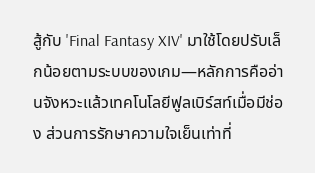สู้กับ 'Final Fantasy XIV' มาใช้โดยปรับเล็กน้อยตามระบบของเกม—หลักการคืออ่านจังหวะแล้วเทคโนโลยีฟูลเบิร์สท์เมื่อมีช่อง ส่วนการรักษาความใจเย็นเท่าที่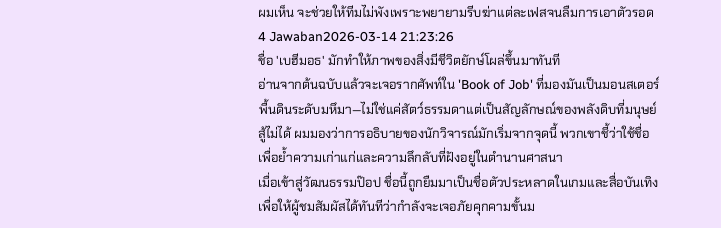ผมเห็น จะช่วยให้ทีมไม่พังเพราะพยายามรีบฆ่าแต่ละเฟสจนลืมการเอาตัวรอด
4 Jawaban2026-03-14 21:23:26
ชื่อ 'เบฮีมอธ' มักทำให้ภาพของสิ่งมีชีวิตยักษ์โผล่ขึ้นมาทันที
อ่านจากต้นฉบับแล้วจะเจอรากศัพท์ใน 'Book of Job' ที่มองมันเป็นมอนสเตอร์พื้นดินระดับมหึมา—ไม่ใช่แค่สัตว์ธรรมดาแต่เป็นสัญลักษณ์ของพลังดิบที่มนุษย์สู้ไม่ได้ ผมมองว่าการอธิบายของนักวิจารณ์มักเริ่มจากจุดนี้ พวกเขาชี้ว่าใช้ชื่อเพื่อย้ำความเก่าแก่และความลึกลับที่ฝังอยู่ในตำนานศาสนา
เมื่อเข้าสู่วัฒนธรรมป๊อป ชื่อนี้ถูกยืมมาเป็นชื่อตัวประหลาดในเกมและสื่อบันเทิง เพื่อให้ผู้ชมสัมผัสได้ทันทีว่ากำลังจะเจอภัยคุกคามขั้นม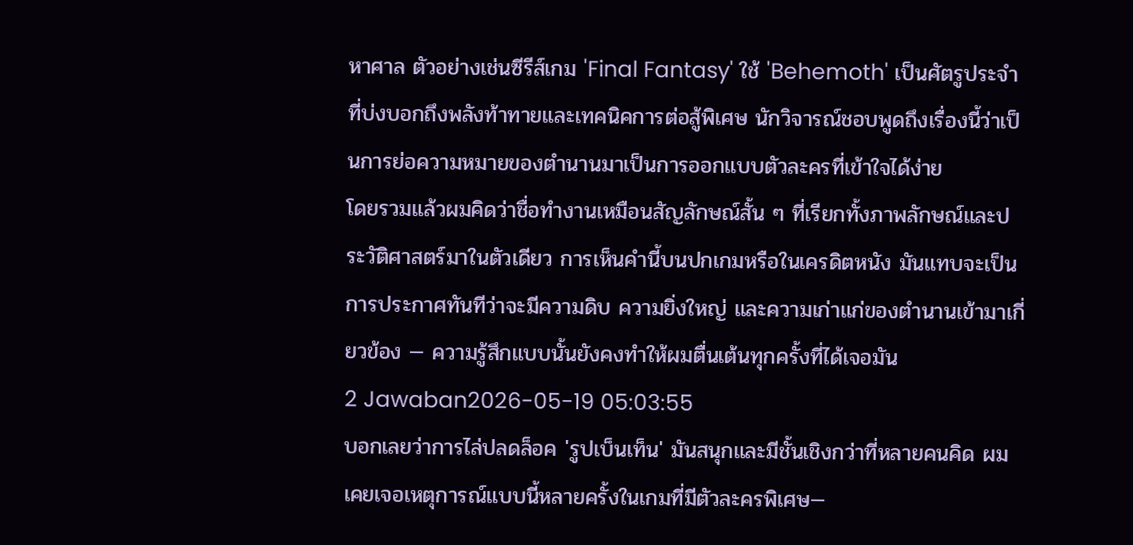หาศาล ตัวอย่างเช่นซีรีส์เกม 'Final Fantasy' ใช้ 'Behemoth' เป็นศัตรูประจำที่บ่งบอกถึงพลังท้าทายและเทคนิคการต่อสู้พิเศษ นักวิจารณ์ชอบพูดถึงเรื่องนี้ว่าเป็นการย่อความหมายของตำนานมาเป็นการออกแบบตัวละครที่เข้าใจได้ง่าย
โดยรวมแล้วผมคิดว่าชื่อทำงานเหมือนสัญลักษณ์สั้น ๆ ที่เรียกทั้งภาพลักษณ์และประวัติศาสตร์มาในตัวเดียว การเห็นคำนี้บนปกเกมหรือในเครดิตหนัง มันแทบจะเป็นการประกาศทันทีว่าจะมีความดิบ ความยิ่งใหญ่ และความเก่าแก่ของตำนานเข้ามาเกี่ยวข้อง — ความรู้สึกแบบนั้นยังคงทำให้ผมตื่นเต้นทุกครั้งที่ได้เจอมัน
2 Jawaban2026-05-19 05:03:55
บอกเลยว่าการไล่ปลดล็อค 'รูปเบ็นเท็น' มันสนุกและมีชั้นเชิงกว่าที่หลายคนคิด ผมเคยเจอเหตุการณ์แบบนี้หลายครั้งในเกมที่มีตัวละครพิเศษ—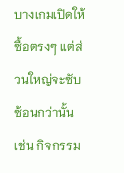บางเกมเปิดให้ซื้อตรงๆ แต่ส่วนใหญ่จะซับซ้อนกว่านั้น เช่น กิจกรรม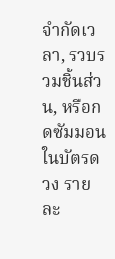จำกัดเวลา, รวบรวมชิ้นส่วน, หรือกดซัมมอนในบัตรดวง รายละ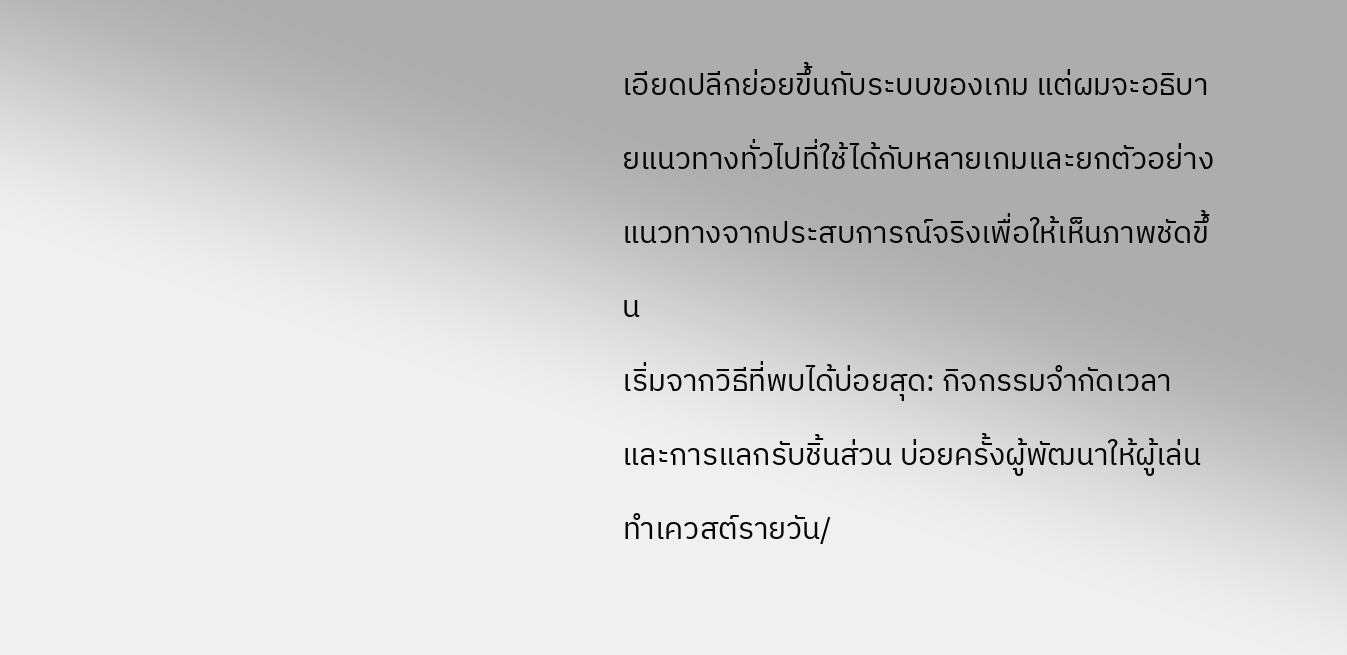เอียดปลีกย่อยขึ้นกับระบบของเกม แต่ผมจะอธิบายแนวทางทั่วไปที่ใช้ได้กับหลายเกมและยกตัวอย่างแนวทางจากประสบการณ์จริงเพื่อให้เห็นภาพชัดขึ้น
เริ่มจากวิธีที่พบได้บ่อยสุด: กิจกรรมจำกัดเวลาและการแลกรับชิ้นส่วน บ่อยครั้งผู้พัฒนาให้ผู้เล่นทำเควสต์รายวัน/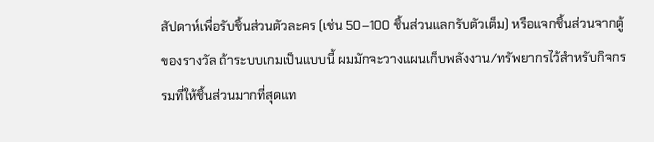สัปดาห์เพื่อรับชิ้นส่วนตัวละคร (เช่น 50–100 ชิ้นส่วนแลกรับตัวเต็ม) หรือแจกชิ้นส่วนจากตู้ของรางวัล ถ้าระบบเกมเป็นแบบนี้ ผมมักจะวางแผนเก็บพลังงาน/ทรัพยากรไว้สำหรับกิจกรรมที่ให้ชิ้นส่วนมากที่สุดแท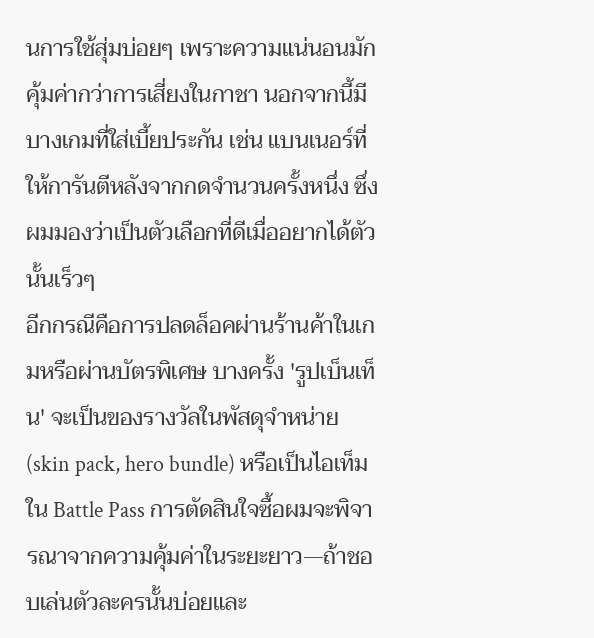นการใช้สุ่มบ่อยๆ เพราะความแน่นอนมักคุ้มค่ากว่าการเสี่ยงในกาชา นอกจากนี้มีบางเกมที่ใส่เบี้ยประกัน เช่น แบนเนอร์ที่ให้การันตีหลังจากกดจำนวนครั้งหนึ่ง ซึ่งผมมองว่าเป็นตัวเลือกที่ดีเมื่ออยากได้ตัวนั้นเร็วๆ
อีกกรณีคือการปลดล็อคผ่านร้านค้าในเกมหรือผ่านบัตรพิเศษ บางครั้ง 'รูปเบ็นเท็น' จะเป็นของรางวัลในพัสดุจำหน่าย (skin pack, hero bundle) หรือเป็นไอเท็มใน Battle Pass การตัดสินใจซื้อผมจะพิจารณาจากความคุ้มค่าในระยะยาว—ถ้าชอบเล่นตัวละครนั้นบ่อยและ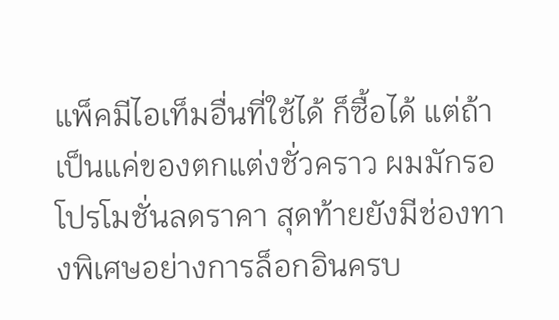แพ็คมีไอเท็มอื่นที่ใช้ได้ ก็ซื้อได้ แต่ถ้าเป็นแค่ของตกแต่งชั่วคราว ผมมักรอโปรโมชั่นลดราคา สุดท้ายยังมีช่องทางพิเศษอย่างการล็อกอินครบ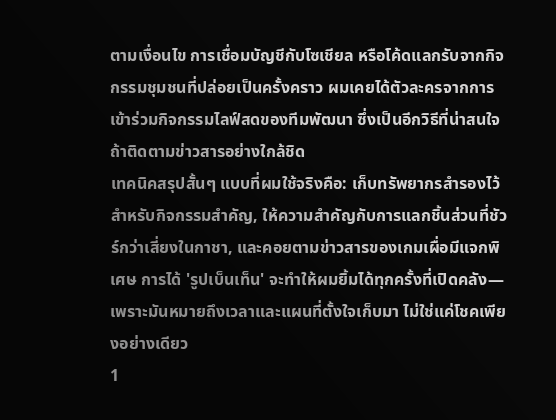ตามเงื่อนไข การเชื่อมบัญชีกับโซเชียล หรือโค้ดแลกรับจากกิจกรรมชุมชนที่ปล่อยเป็นครั้งคราว ผมเคยได้ตัวละครจากการเข้าร่วมกิจกรรมไลฟ์สดของทีมพัฒนา ซึ่งเป็นอีกวิธีที่น่าสนใจถ้าติดตามข่าวสารอย่างใกล้ชิด
เทคนิคสรุปสั้นๆ แบบที่ผมใช้จริงคือ: เก็บทรัพยากรสำรองไว้สำหรับกิจกรรมสำคัญ, ให้ความสำคัญกับการแลกชิ้นส่วนที่ชัวร์กว่าเสี่ยงในกาชา, และคอยตามข่าวสารของเกมเผื่อมีแจกพิเศษ การได้ 'รูปเบ็นเท็น' จะทำให้ผมยิ้มได้ทุกครั้งที่เปิดคลัง—เพราะมันหมายถึงเวลาและแผนที่ตั้งใจเก็บมา ไม่ใช่แค่โชคเพียงอย่างเดียว
1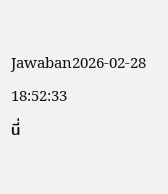Jawaban2026-02-28 18:52:33
นี่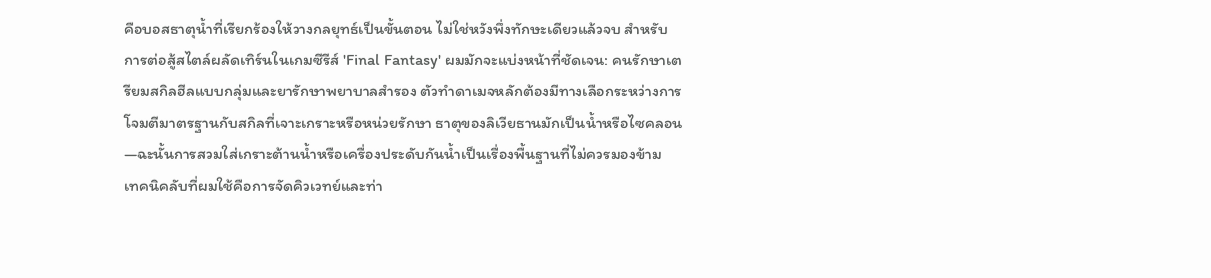คือบอสธาตุน้ำที่เรียกร้องให้วางกลยุทธ์เป็นขั้นตอน ไม่ใช่หวังพึ่งทักษะเดียวแล้วจบ สำหรับการต่อสู้สไตล์ผลัดเทิร์นในเกมซีรีส์ 'Final Fantasy' ผมมักจะแบ่งหน้าที่ชัดเจน: คนรักษาเตรียมสกิลฮีลแบบกลุ่มและยารักษาพยาบาลสำรอง ตัวทำดาเมจหลักต้องมีทางเลือกระหว่างการโจมตีมาตรฐานกับสกิลที่เจาะเกราะหรือหน่วยรักษา ธาตุของลิเวียธานมักเป็นน้ำหรือไซคลอน—ฉะนั้นการสวมใส่เกราะต้านน้ำหรือเครื่องประดับกันน้ำเป็นเรื่องพื้นฐานที่ไม่ควรมองข้าม
เทคนิคลับที่ผมใช้คือการจัดคิวเวทย์และท่า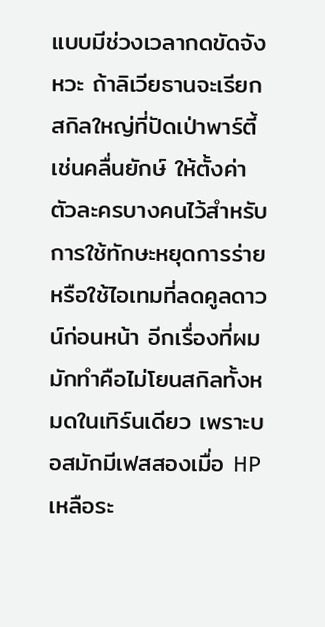แบบมีช่วงเวลากดขัดจังหวะ ถ้าลิเวียธานจะเรียกสกิลใหญ่ที่ปัดเป่าพาร์ตี้ เช่นคลื่นยักษ์ ให้ตั้งค่าตัวละครบางคนไว้สำหรับการใช้ทักษะหยุดการร่ายหรือใช้ไอเทมที่ลดคูลดาวน์ก่อนหน้า อีกเรื่องที่ผมมักทำคือไม่โยนสกิลทั้งหมดในเทิร์นเดียว เพราะบอสมักมีเฟสสองเมื่อ HP เหลือระ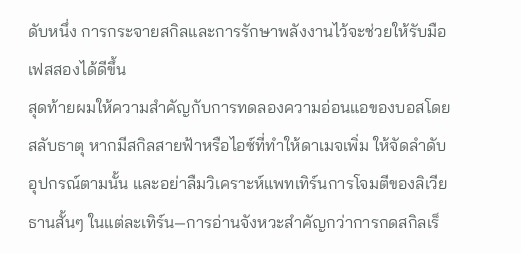ดับหนึ่ง การกระจายสกิลและการรักษาพลังงานไว้จะช่วยให้รับมือเฟสสองได้ดีขึ้น
สุดท้ายผมให้ความสำคัญกับการทดลองความอ่อนแอของบอสโดยสลับธาตุ หากมีสกิลสายฟ้าหรือไอซ์ที่ทำให้ดาเมจเพิ่ม ให้จัดลำดับอุปกรณ์ตามนั้น และอย่าลืมวิเคราะห์แพทเทิร์นการโจมตีของลิเวียธานสั้นๆ ในแต่ละเทิร์น—การอ่านจังหวะสำคัญกว่าการกดสกิลเร็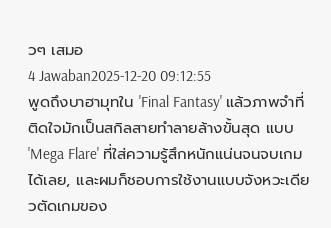วๆ เสมอ
4 Jawaban2025-12-20 09:12:55
พูดถึงบาฮามุทใน 'Final Fantasy' แล้วภาพจำที่ติดใจมักเป็นสกิลสายทำลายล้างขั้นสุด แบบ 'Mega Flare' ที่ใส่ความรู้สึกหนักแน่นจนจบเกมได้เลย, และผมก็ชอบการใช้งานแบบจังหวะเดียวตัดเกมของ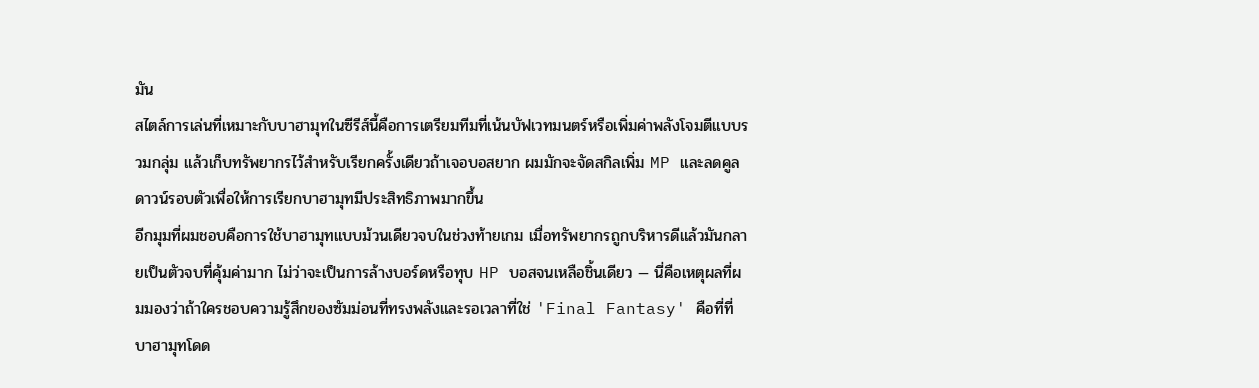มัน
สไตล์การเล่นที่เหมาะกับบาฮามุทในซีรีส์นี้คือการเตรียมทีมที่เน้นบัฟเวทมนตร์หรือเพิ่มค่าพลังโจมตีแบบรวมกลุ่ม แล้วเก็บทรัพยากรไว้สำหรับเรียกครั้งเดียวถ้าเจอบอสยาก ผมมักจะจัดสกิลเพิ่ม MP และลดคูลดาวน์รอบตัวเพื่อให้การเรียกบาฮามุทมีประสิทธิภาพมากขึ้น
อีกมุมที่ผมชอบคือการใช้บาฮามุทแบบม้วนเดียวจบในช่วงท้ายเกม เมื่อทรัพยากรถูกบริหารดีแล้วมันกลายเป็นตัวจบที่คุ้มค่ามาก ไม่ว่าจะเป็นการล้างบอร์ดหรือทุบ HP บอสจนเหลือชิ้นเดียว — นี่คือเหตุผลที่ผมมองว่าถ้าใครชอบความรู้สึกของซัมม่อนที่ทรงพลังและรอเวลาที่ใช่ 'Final Fantasy' คือที่ที่บาฮามุทโดด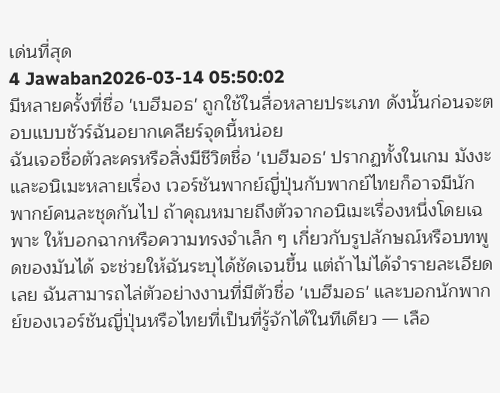เด่นที่สุด
4 Jawaban2026-03-14 05:50:02
มีหลายครั้งที่ชื่อ 'เบฮีมอธ' ถูกใช้ในสื่อหลายประเภท ดังนั้นก่อนจะตอบแบบชัวร์ฉันอยากเคลียร์จุดนี้หน่อย
ฉันเจอชื่อตัวละครหรือสิ่งมีชีวิตชื่อ 'เบฮีมอธ' ปรากฏทั้งในเกม มังงะ และอนิเมะหลายเรื่อง เวอร์ชันพากย์ญี่ปุ่นกับพากย์ไทยก็อาจมีนักพากย์คนละชุดกันไป ถ้าคุณหมายถึงตัวจากอนิเมะเรื่องหนึ่งโดยเฉพาะ ให้บอกฉากหรือความทรงจำเล็ก ๆ เกี่ยวกับรูปลักษณ์หรือบทพูดของมันได้ จะช่วยให้ฉันระบุได้ชัดเจนขึ้น แต่ถ้าไม่ได้จำรายละเอียดเลย ฉันสามารถไล่ตัวอย่างงานที่มีตัวชื่อ 'เบฮีมอธ' และบอกนักพากย์ของเวอร์ชันญี่ปุ่นหรือไทยที่เป็นที่รู้จักได้ในทีเดียว — เลือ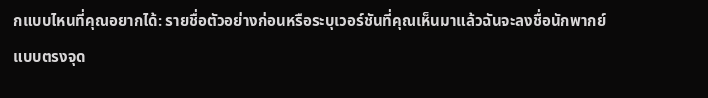กแบบไหนที่คุณอยากได้: รายชื่อตัวอย่างก่อนหรือระบุเวอร์ชันที่คุณเห็นมาแล้วฉันจะลงชื่อนักพากย์แบบตรงจุด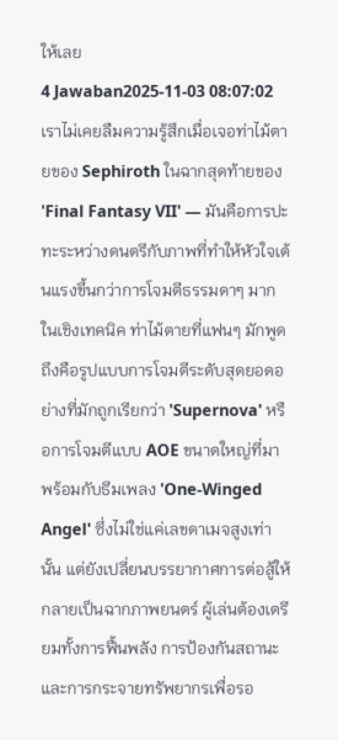ให้เลย
4 Jawaban2025-11-03 08:07:02
เราไม่เคยลืมความรู้สึกเมื่อเจอท่าไม้ตายของ Sephiroth ในฉากสุดท้ายของ 'Final Fantasy VII' — มันคือการปะทะระหว่างดนตรีกับภาพที่ทำให้หัวใจเต้นแรงขึ้นกว่าการโจมตีธรรมดาๆ มาก
ในเชิงเทคนิค ท่าไม้ตายที่แฟนๆ มักพูดถึงคือรูปแบบการโจมตีระดับสุดยอดอย่างที่มักถูกเรียกว่า 'Supernova' หรือการโจมตีแบบ AOE ขนาดใหญ่ที่มาพร้อมกับธีมเพลง 'One-Winged Angel' ซึ่งไม่ใช่แค่เลขดาเมจสูงเท่านั้น แต่ยังเปลี่ยนบรรยากาศการต่อสู้ให้กลายเป็นฉากภาพยนตร์ ผู้เล่นต้องเตรียมทั้งการฟื้นพลัง การป้องกันสถานะ และการกระจายทรัพยากรเพื่อรอ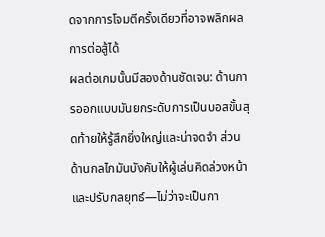ดจากการโจมตีครั้งเดียวที่อาจพลิกผลการต่อสู้ได้
ผลต่อเกมนั้นมีสองด้านชัดเจน: ด้านการออกแบบมันยกระดับการเป็นบอสขั้นสุดท้ายให้รู้สึกยิ่งใหญ่และน่าจดจำ ส่วนด้านกลไกมันบังคับให้ผู้เล่นคิดล่วงหน้าและปรับกลยุทธ์—ไม่ว่าจะเป็นกา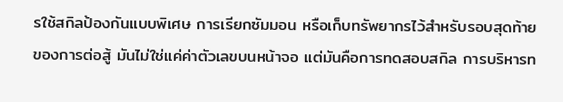รใช้สกิลป้องกันแบบพิเศษ การเรียกซัมมอน หรือเก็บทรัพยากรไว้สำหรับรอบสุดท้ายของการต่อสู้ มันไม่ใช่แค่ค่าตัวเลขบนหน้าจอ แต่มันคือการทดสอบสกิล การบริหารท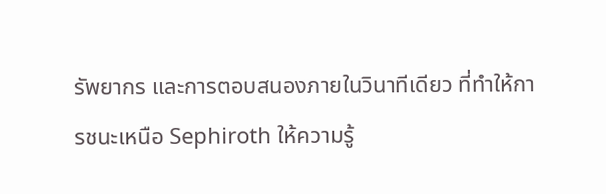รัพยากร และการตอบสนองภายในวินาทีเดียว ที่ทำให้การชนะเหนือ Sephiroth ให้ความรู้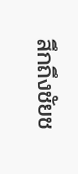สึกถึงชัยช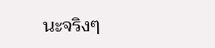นะจริงๆ